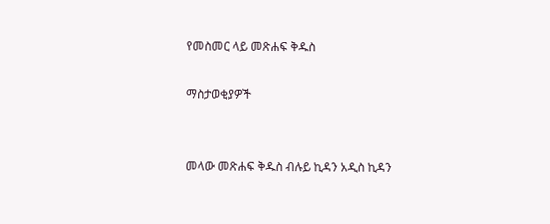የመስመር ላይ መጽሐፍ ቅዱስ

ማስታወቂያዎች


መላው መጽሐፍ ቅዱስ ብሉይ ኪዳን አዲስ ኪዳን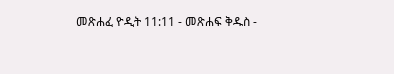መጽሐፈ ዮዲት 11:11 - መጽሐፍ ቅዱስ -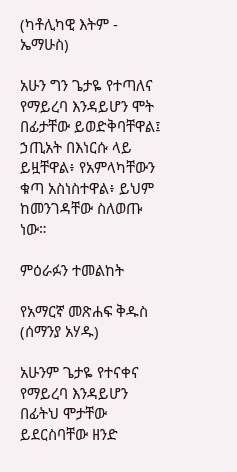(ካቶሊካዊ እትም - ኤማሁስ)

አሁን ግን ጌታዬ የተጣለና የማይረባ እንዳይሆን ሞት በፊታቸው ይወድቅባቸዋል፤ ኃጢአት በእነርሱ ላይ ይዟቸዋል፥ የአምላካቸውን ቁጣ አስነስተዋል፥ ይህም ከመንገዳቸው ስለወጡ ነው።

ምዕራፉን ተመልከት

የአማርኛ መጽሐፍ ቅዱስ (ሰማንያ አሃዱ)

አሁንም ጌታዬ የተናቀና የማይረባ እንዳይሆን በፊትህ ሞታቸው ይደርስባቸው ዘንድ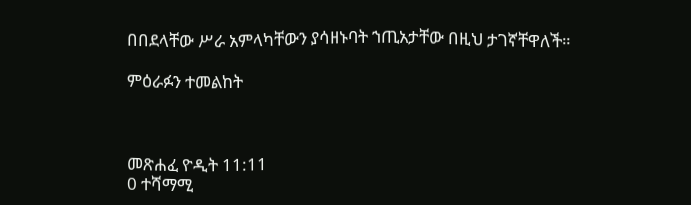በበደላቸው ሥራ አምላካቸውን ያሳዘኑባት ኀጢአታቸው በዚህ ታገኛቸዋለች።

ምዕራፉን ተመልከት



መጽሐፈ ዮዲት 11:11
0 ተሻማሚ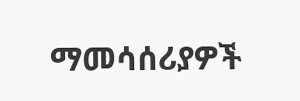ማመሳሰሪያዎች